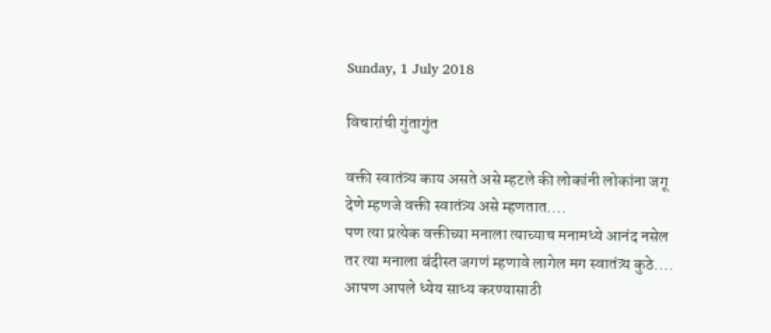Sunday, 1 July 2018

विचारांची गुंतागुंत

वक्ती स्वातंत्र्य काय असते असे म्हटले की लोकांनी लोकांना जगू देणे म्हणजे वक्ती स्वातंत्र्य असे म्हणतात....
पण त्या प्रत्येक वक्तीच्या मनाला त्याच्याच मनामध्ये आनंद नसेल तर त्या मनाला बंदीस्त जगणं म्हणावे लागेल मग स्वातंत्र्य कुठे....
आपण आपले ध्येय साध्य करण्यासाठी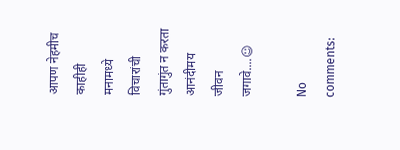आपण नेहमीच काहीही मनामध्ये विचारांची गुंतागुंत न करता आनंदीमय जीवन जगावे....☺

No comments: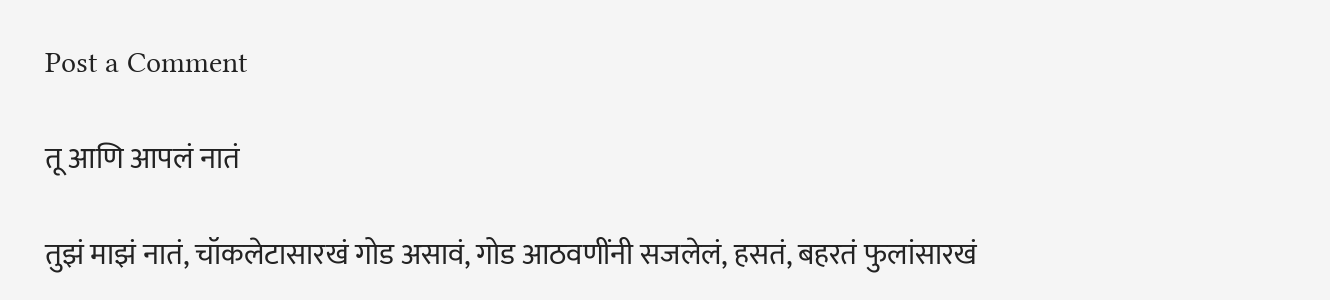Post a Comment

तू आणि आपलं नातं

तुझं माझं नातं, चॉकलेटासारखं गोड असावं, गोड आठवणींनी सजलेलं, हसतं, बहरतं फुलांसारखं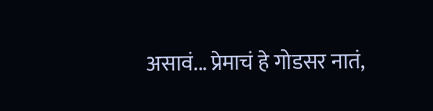असावं... प्रेमाचं हे गोडसर नातं,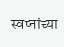स्वप्नांच्या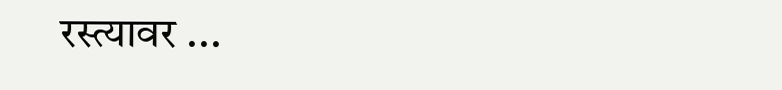रस्त्यावर ...